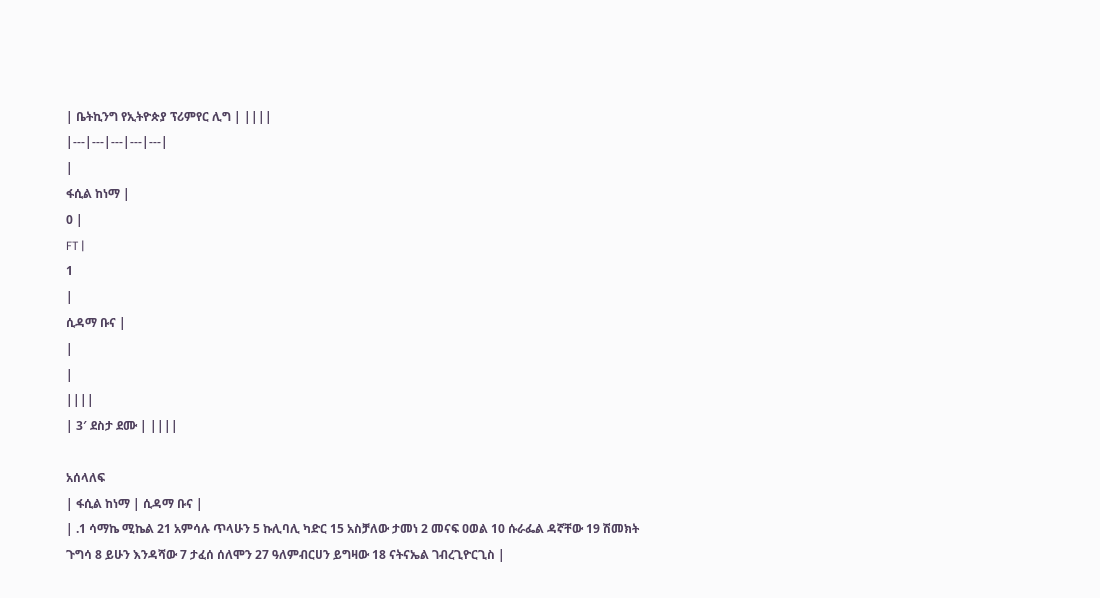| ቤትኪንግ የኢትዮጵያ ፕሪምየር ሊግ | ||||
|---|---|---|---|---|
|
ፋሲል ከነማ |
0 |
FT |
1
|
ሲዳማ ቡና |
|
|
||||
| 3′ ደስታ ደሙ | ||||

አሰላለፍ
| ፋሲል ከነማ | ሲዳማ ቡና |
| .1 ሳማኬ ሚኬል 21 አምሳሉ ጥላሁን 5 ኩሊባሊ ካድር 15 አስቻለው ታመነ 2 መናፍ ዐወል 10 ሱራፌል ዳኛቸው 19 ሽመክት ጉግሳ 8 ይሁን እንዳሻው 7 ታፈሰ ሰለሞን 27 ዓለምብርሀን ይግዛው 18 ናትናኤል ገብረጊዮርጊስ |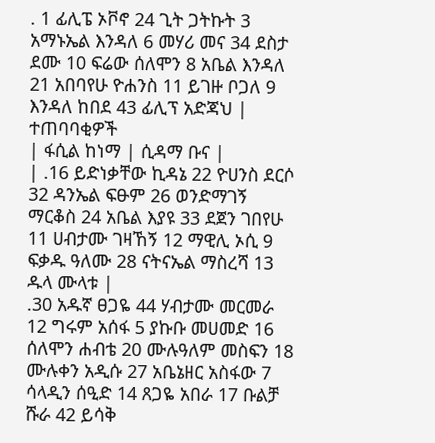. 1 ፊሊፔ ኦቮኖ 24 ጊት ጋትኩት 3 አማኑኤል እንዳለ 6 መሃሪ መና 34 ደስታ ደሙ 10 ፍሬው ሰለሞን 8 አቤል እንዳለ 21 አበባየሁ ዮሐንስ 11 ይገዙ ቦጋለ 9 እንዳለ ከበደ 43 ፊሊፕ አድጃህ |
ተጠባባቂዎች
| ፋሲል ከነማ | ሲዳማ ቡና |
| .16 ይድነቃቸው ኪዳኔ 22 ዮሀንስ ደርሶ 32 ዳንኤል ፍፁም 26 ወንድማገኝ ማርቆስ 24 አቤል እያዩ 33 ደጀን ገበየሁ 11 ሀብታሙ ገዛኸኝ 12 ማዊሊ ኦሲ 9 ፍቃዱ ዓለሙ 28 ናትናኤል ማስረሻ 13 ዱላ ሙላቱ |
.30 አዱኛ ፀጋዬ 44 ሃብታሙ መርመራ 12 ግሩም አሰፋ 5 ያኩቡ መሀመድ 16 ሰለሞን ሐብቴ 20 ሙሉዓለም መስፍን 18 ሙሉቀን አዲሱ 27 አቤኔዘር አስፋው 7 ሳላዲን ሰዒድ 14 ጸጋዬ አበራ 17 ቡልቻ ሹራ 42 ይሳቅ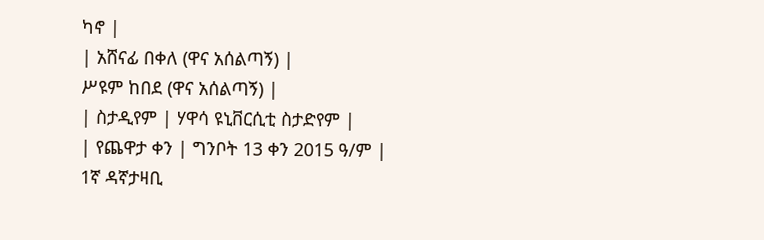ካኖ |
| አሸናፊ በቀለ (ዋና አሰልጣኝ) |
ሥዩም ከበደ (ዋና አሰልጣኝ) |
| ስታዲየም | ሃዋሳ ዩኒቨርሲቲ ስታድየም |
| የጨዋታ ቀን | ግንቦት 13 ቀን 2015 ዓ/ም |
1ኛ ዳኛታዛቢ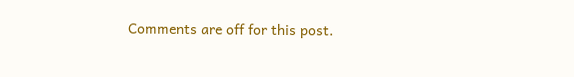Comments are off for this post.